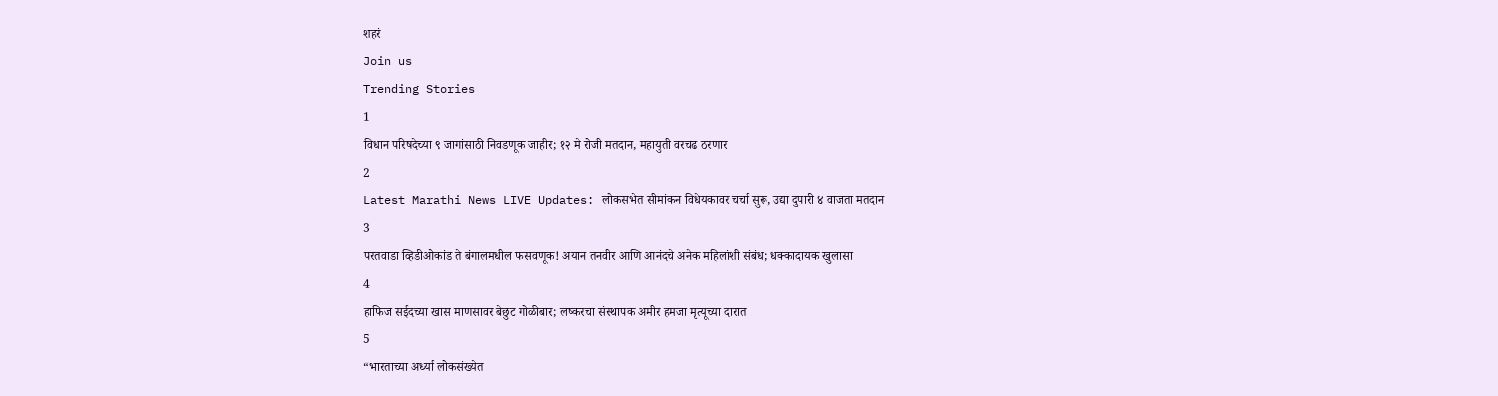शहरं
Join us
Trending Stories
1
विधान परिषदेच्या ९ जागांसाठी निवडणूक जाहीर; १२ मे रोजी मतदान, महायुती वरचढ ठरणार
2
Latest Marathi News LIVE Updates: लोकसभेत सीमांकन विधेयकावर चर्चा सुरू, उद्या दुपारी ४ वाजता मतदान
3
परतवाडा व्हिडीओकांड ते बंगालमधील फसवणूक! अयान तनवीर आणि आनंदचे अनेक महिलांशी संबंध; धक्कादायक खुलासा
4
हाफिज सईदच्या खास माणसावर बेछुट गोळीबार; लष्करचा संस्थापक अमीर हमजा मृत्यूच्या दारात
5
“भारताच्या अर्ध्या लोकसंख्येत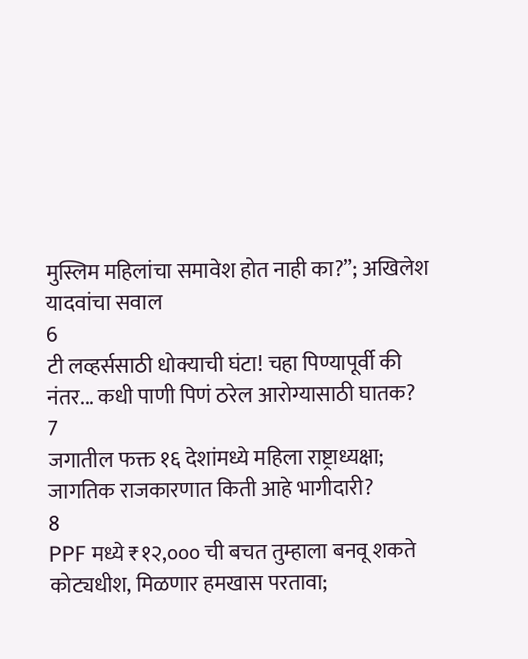मुस्लिम महिलांचा समावेश होत नाही का?”; अखिलेश यादवांचा सवाल
6
टी लव्हर्ससाठी धोक्याची घंटा! चहा पिण्यापूर्वी की नंतर... कधी पाणी पिणं ठरेल आरोग्यासाठी घातक?
7
जगातील फक्त १६ देशांमध्ये महिला राष्ट्राध्यक्षा; जागतिक राजकारणात किती आहे भागीदारी?
8
PPF मध्ये ₹१२,००० ची बचत तुम्हाला बनवू शकते कोट्यधीश, मिळणार हमखास परतावा;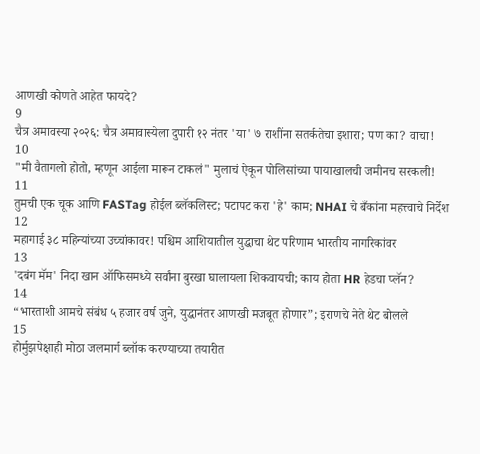आणखी कोणते आहेत फायदे?
9
चैत्र अमावस्या २०२६: चैत्र अमावास्येला दुपारी १२ नंतर 'या' ७ राशींना सतर्कतेचा इशारा; पण का? वाचा!
10
"मी वैतागलो होतो, म्हणून आईला मारून टाकलं" मुलाचं ऐकून पोलिसांच्या पायाखालची जमीनच सरकली!
11
तुमची एक चूक आणि FASTag होईल ब्लॅकलिस्ट; पटापट करा 'हे' काम; NHAI चे बँकांना महत्त्वाचे निर्देश
12
महागाई ३८ महिन्यांच्या उच्चांकावर! पश्चिम आशियातील युद्धाचा थेट परिणाम भारतीय नागरिकांवर
13
'दबंग मॅम' निदा खान ऑफिसमध्ये सर्वांना बुरखा घालायला शिकवायची; काय होता HR हेडचा प्लॅन?
14
“भारताशी आमचे संबंध ५ हजार वर्ष जुने, युद्धानंतर आणखी मजबूत होणार”; इराणचे नेते थेट बोलले
15
होर्मुझपेक्षाही मोठा जलमार्ग ब्लॉक करण्याच्या तयारीत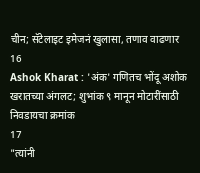चीन; सॅटेलाइट इमेजनं खुलासा, तणाव वाढणार
16
Ashok Kharat : 'अंक' गणितच भोंदू अशोक खरातच्या अंगलट; शुभांक ९ मानून मोटारींसाठी निवडायचा क्रमांक
17
"त्यांनी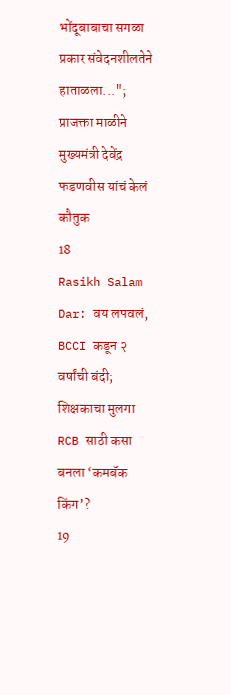भोंदूबाबाचा सगळा प्रकार संवेदनशीलतेने हाताळला..."; प्राजक्ता माळीने मुख्यमंत्री देवेंद्र फडणवीस यांचं केलं कौतुक
18
Rasikh Salam Dar: वय लपवलं, BCCI कडून २ वर्षांची बंदी; शिक्षकाचा मुलगा RCB साठी कसा बनला ‘कमबॅक किंग’?
19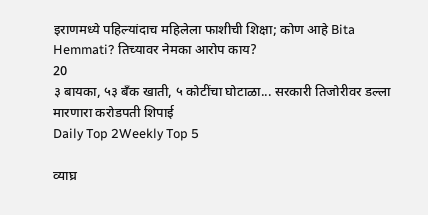इराणमध्ये पहिल्यांदाच महिलेला फाशीची शिक्षा; कोण आहे Bita Hemmati? तिच्यावर नेमका आरोप काय?
20
३ बायका, ५३ बँक खाती, ५ कोटींचा घोटाळा... सरकारी तिजोरीवर डल्ला मारणारा करोडपती शिपाई
Daily Top 2Weekly Top 5

व्याघ्र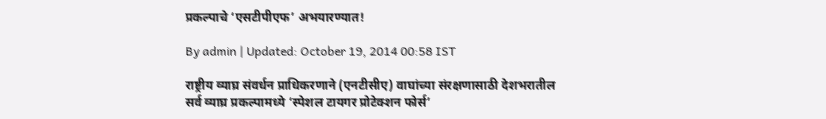प्रकल्पाचे ‘एसटीपीएफ’ अभयारण्यात!

By admin | Updated: October 19, 2014 00:58 IST

राष्ट्रीय व्याघ्र संवर्धन प्राधिकरणाने (एनटीसीए) वाघांच्या संरक्षणासाठी देशभरातील सर्व व्याघ्र प्रकल्पामध्ये ‘स्पेशल टायगर प्रोटेक्शन फोर्स’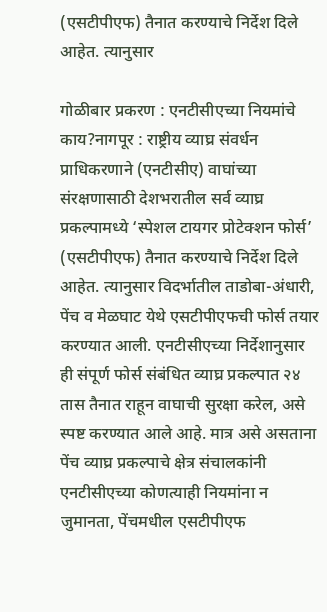(एसटीपीएफ) तैनात करण्याचे निर्देश दिले आहेत. त्यानुसार

गोळीबार प्रकरण : एनटीसीएच्या नियमांचे काय?नागपूर : राष्ट्रीय व्याघ्र संवर्धन प्राधिकरणाने (एनटीसीए) वाघांच्या संरक्षणासाठी देशभरातील सर्व व्याघ्र प्रकल्पामध्ये ‘स्पेशल टायगर प्रोटेक्शन फोर्स’ (एसटीपीएफ) तैनात करण्याचे निर्देश दिले आहेत. त्यानुसार विदर्भातील ताडोबा-अंधारी, पेंच व मेळघाट येथे एसटीपीएफची फोर्स तयार करण्यात आली. एनटीसीएच्या निर्देशानुसार ही संपूर्ण फोर्स संबंधित व्याघ्र प्रकल्पात २४ तास तैनात राहून वाघाची सुरक्षा करेल, असे स्पष्ट करण्यात आले आहे. मात्र असे असताना पेंच व्याघ्र प्रकल्पाचे क्षेत्र संचालकांनी एनटीसीएच्या कोणत्याही नियमांना न जुमानता, पेंचमधील एसटीपीएफ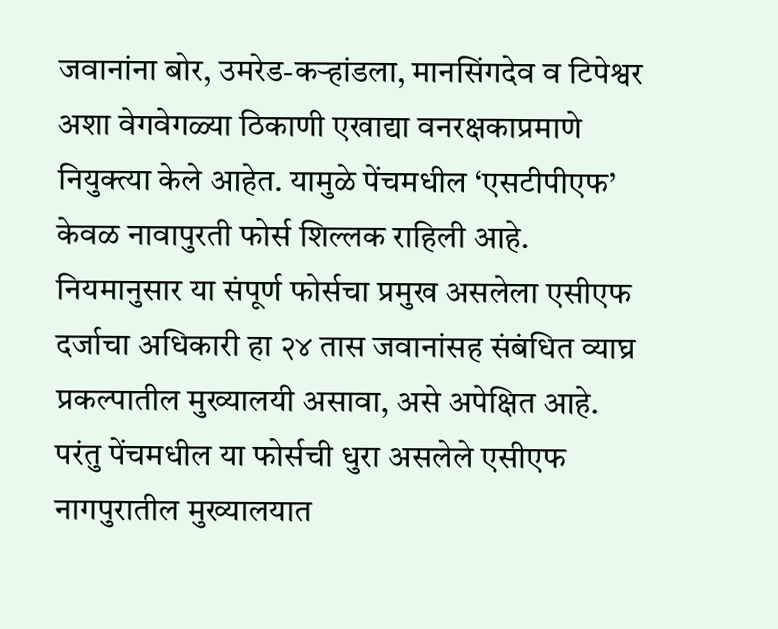जवानांना बोर, उमरेड-कऱ्हांडला, मानसिंगदेव व टिपेश्वर अशा वेगवेगळ्या ठिकाणी एखाद्या वनरक्षकाप्रमाणे नियुक्त्या केले आहेत. यामुळे पेंचमधील ‘एसटीपीएफ’ केवळ नावापुरती फोर्स शिल्लक राहिली आहे. नियमानुसार या संपूर्ण फोर्सचा प्रमुख असलेला एसीएफ दर्जाचा अधिकारी हा २४ तास जवानांसह संबंधित व्याघ्र प्रकल्पातील मुख्यालयी असावा, असे अपेक्षित आहे. परंतु पेंचमधील या फोर्सची धुरा असलेले एसीएफ नागपुरातील मुख्यालयात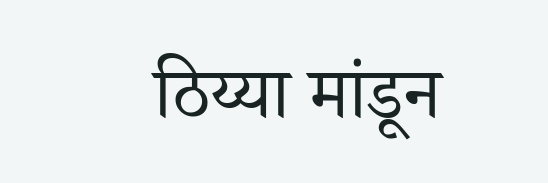ठिय्या मांडून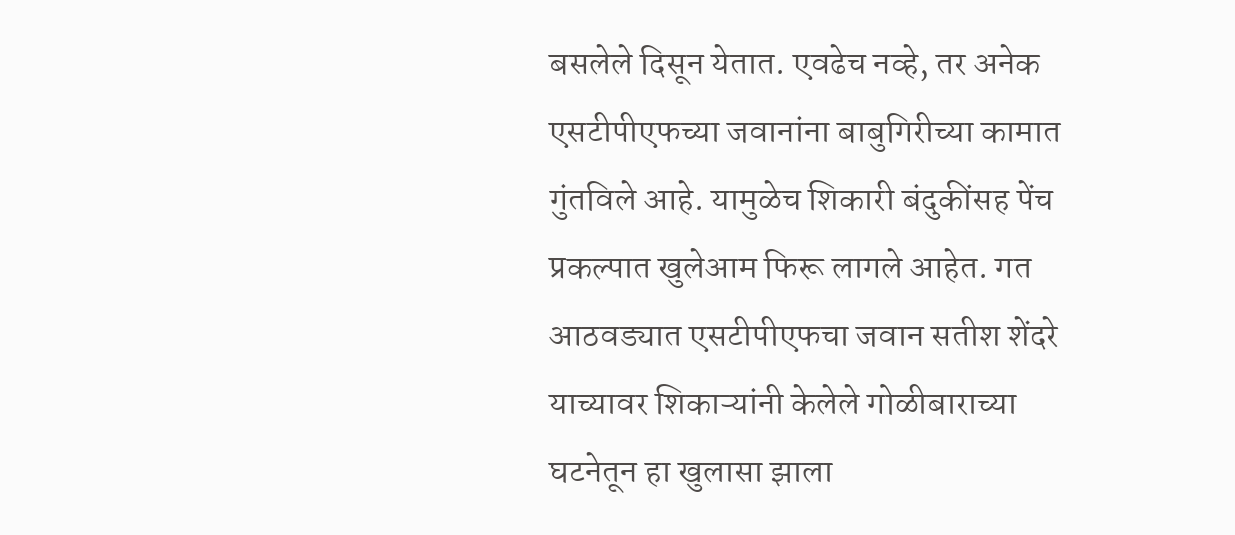बसलेले दिसून येतात. एवढेच नव्हे, तर अनेक एसटीपीएफच्या जवानांना बाबुगिरीच्या कामात गुंतविले आहे. यामुळेच शिकारी बंदुकींसह पेंच प्रकल्पात खुलेआम फिरू लागले आहेत. गत आठवड्यात एसटीपीएफचा जवान सतीश शेंदरे याच्यावर शिकाऱ्यांनी केलेले गोळीबाराच्या घटनेतून हा खुलासा झाला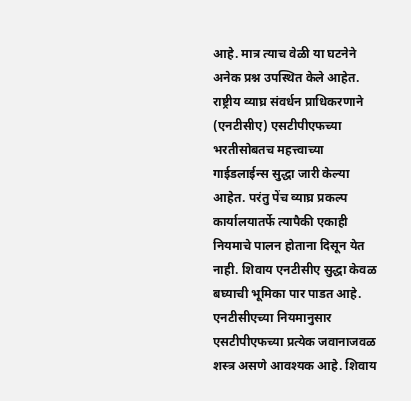आहे. मात्र त्याच वेळी या घटनेने अनेक प्रश्न उपस्थित केले आहेत. राष्ट्रीय व्याघ्र संवर्धन प्राधिकरणाने (एनटीसीए) एसटीपीएफच्या भरतीसोबतच महत्त्वाच्या गाईडलाईन्स सुद्धा जारी केल्या आहेत. परंतु पेंच व्याघ्र प्रकल्प कार्यालयातर्फे त्यापैकी एकाही नियमाचे पालन होताना दिसून येत नाही. शिवाय एनटीसीए सुद्धा केवळ बघ्याची भूमिका पार पाडत आहे. एनटीसीएच्या नियमानुसार एसटीपीएफच्या प्रत्येक जवानाजवळ शस्त्र असणे आवश्यक आहे. शिवाय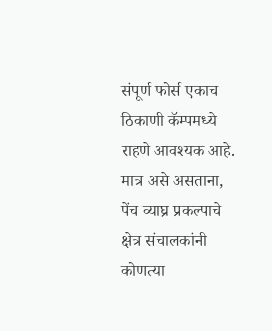संपूर्ण फोर्स एकाच ठिकाणी कॅम्पमध्ये राहणे आवश्यक आहे. मात्र असे असताना, पेंच व्याघ्र प्रकल्पाचे क्षेत्र संचालकांनी कोणत्या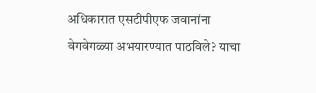अधिकारात एसटीपीएफ जवानांना वेगवेगळ्या अभयारण्यात पाठविले? याचा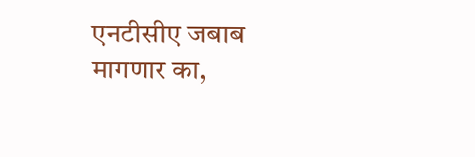एनटीसीए जबाब मागणार का,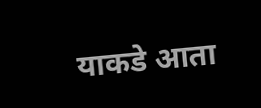याकडे आता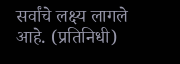सर्वांचे लक्ष्य लागले आहे. (प्रतिनिधी)